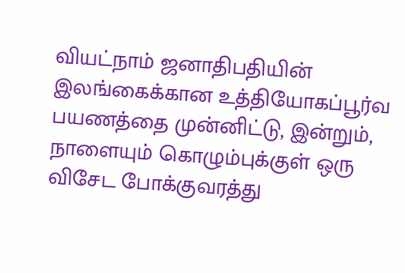வியட்நாம் ஜனாதிபதியின் இலங்கைக்கான உத்தியோகப்பூர்வ பயணத்தை முன்னிட்டு, இன்றும், நாளையும் கொழும்புக்குள் ஒரு விசேட போக்குவரத்து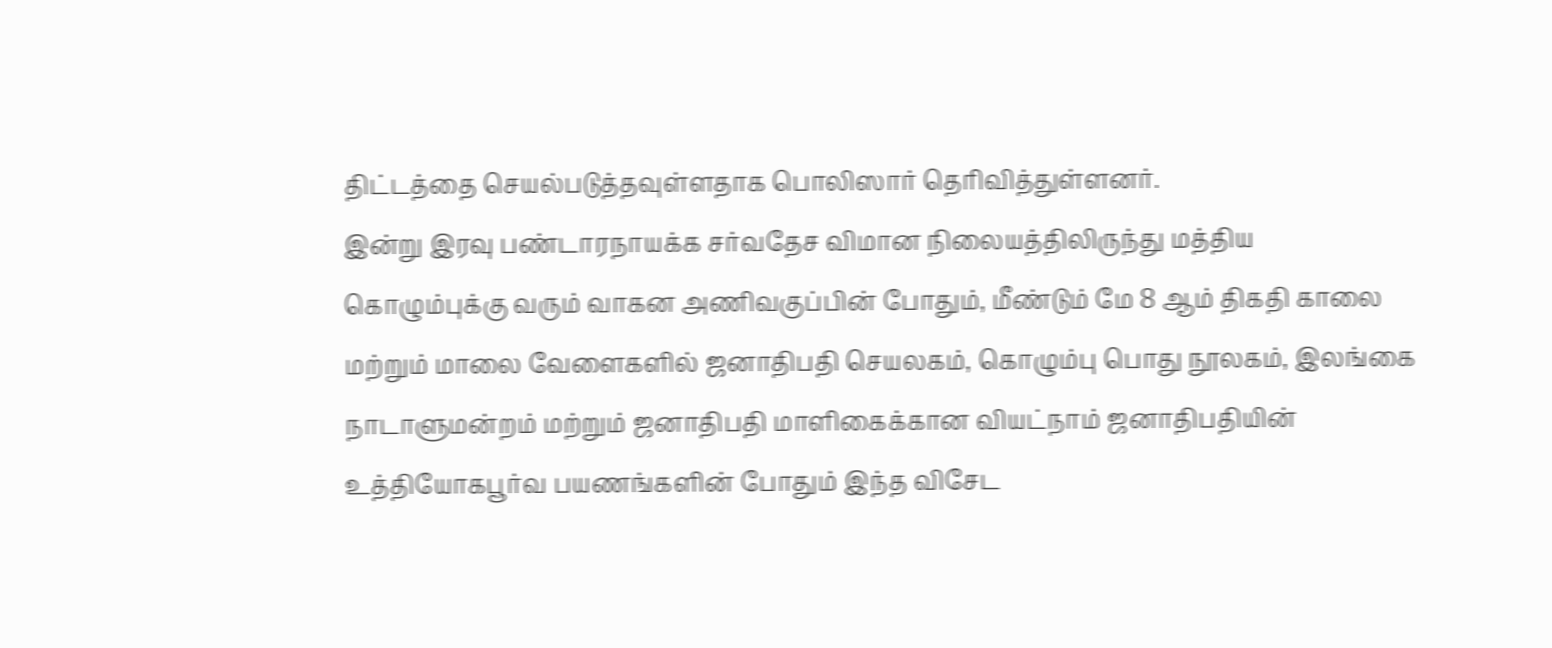திட்டத்தை செயல்படுத்தவுள்ளதாக பொலிஸார் தெரிவித்துள்ளனர்.
இன்று இரவு பண்டாரநாயக்க சர்வதேச விமான நிலையத்திலிருந்து மத்திய கொழும்புக்கு வரும் வாகன அணிவகுப்பின் போதும், மீண்டும் மே 8 ஆம் திகதி காலை மற்றும் மாலை வேளைகளில் ஜனாதிபதி செயலகம், கொழும்பு பொது நூலகம், இலங்கை நாடாளுமன்றம் மற்றும் ஜனாதிபதி மாளிகைக்கான வியட்நாம் ஜனாதிபதியின் உத்தியோகபூர்வ பயணங்களின் போதும் இந்த விசேட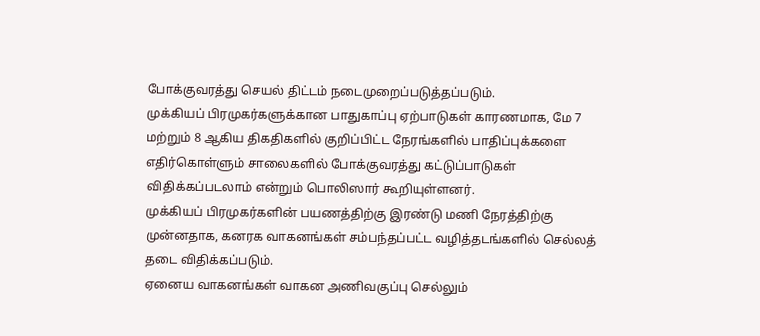போக்குவரத்து செயல் திட்டம் நடைமுறைப்படுத்தப்படும்.
முக்கியப் பிரமுகர்களுக்கான பாதுகாப்பு ஏற்பாடுகள் காரணமாக, மே 7 மற்றும் 8 ஆகிய திகதிகளில் குறிப்பிட்ட நேரங்களில் பாதிப்புக்களை எதிர்கொள்ளும் சாலைகளில் போக்குவரத்து கட்டுப்பாடுகள் விதிக்கப்படலாம் என்றும் பொலிஸார் கூறியுள்ளனர்.
முக்கியப் பிரமுகர்களின் பயணத்திற்கு இரண்டு மணி நேரத்திற்கு முன்னதாக, கனரக வாகனங்கள் சம்பந்தப்பட்ட வழித்தடங்களில் செல்லத் தடை விதிக்கப்படும்.
ஏனைய வாகனங்கள் வாகன அணிவகுப்பு செல்லும்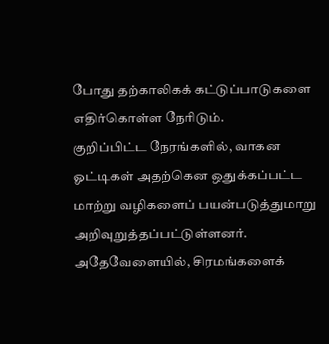போது தற்காலிகக் கட்டுப்பாடுகளை எதிர்கொள்ள நேரிடும்.
குறிப்பிட்ட நேரங்களில், வாகன ஓட்டிகள் அதற்கென ஒதுக்கப்பட்ட மாற்று வழிகளைப் பயன்படுத்துமாறு அறிவுறுத்தப்பட்டுள்ளனர். அதேவேளையில், சிரமங்களைக்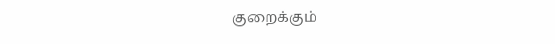குறைக்கும்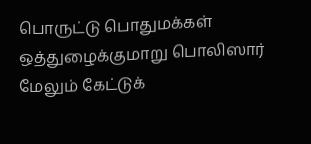பொருட்டு பொதுமக்கள் ஒத்துழைக்குமாறு பொலிஸார் மேலும் கேட்டுக்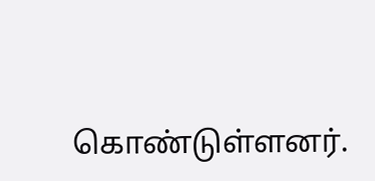கொண்டுள்ளனர்.